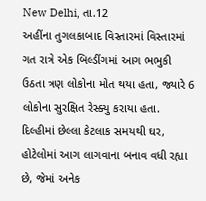New Delhi, તા.12
અહીંના તુગલકાબાદ વિસ્તારમાં વિસ્તારમાં ગત રાત્રે એક બિલ્ડીંગમાં આગ ભભુકી ઉઠતા ત્રણ લોકોના મોત થયા હતા, જ્યારે 6 લોકોના સુરક્ષિત રેસ્ક્યુ કરાયા હતા. દિલ્હીમાં છેલ્લા કેટલાક સમયથી ઘર, હોટેલોમાં આગ લાગવાના બનાવ વધી રહ્યા છે, જેમાં અનેક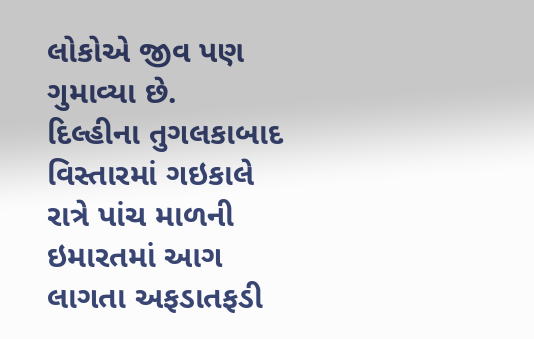લોકોએ જીવ પણ ગુમાવ્યા છે.
દિલ્હીના તુગલકાબાદ વિસ્તારમાં ગઇકાલે રાત્રે પાંચ માળની ઇમારતમાં આગ લાગતા અફડાતફડી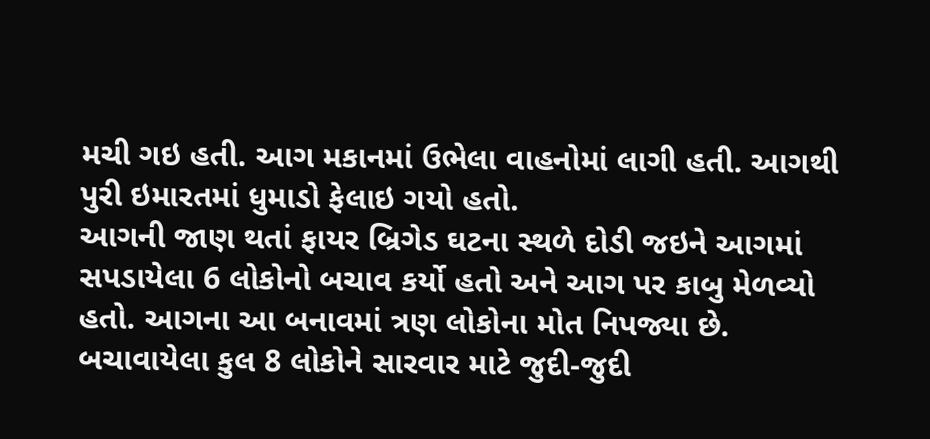મચી ગઇ હતી. આગ મકાનમાં ઉભેલા વાહનોમાં લાગી હતી. આગથી પુરી ઇમારતમાં ધુમાડો ફેલાઇ ગયો હતો.
આગની જાણ થતાં ફાયર બ્રિગેડ ઘટના સ્થળે દોડી જઇને આગમાં સપડાયેલા 6 લોકોનો બચાવ કર્યો હતો અને આગ પર કાબુ મેળવ્યો હતો. આગના આ બનાવમાં ત્રણ લોકોના મોત નિપજ્યા છે.
બચાવાયેલા કુલ 8 લોકોને સારવાર માટે જુદી-જુદી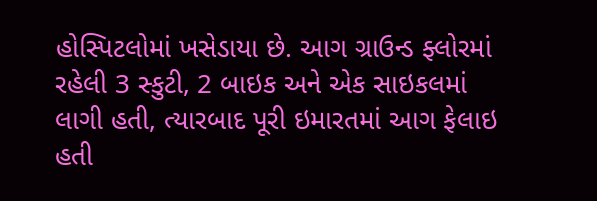હોસ્પિટલોમાં ખસેડાયા છે. આગ ગ્રાઉન્ડ ફ્લોરમાં રહેલી 3 સ્કુટી, 2 બાઇક અને એક સાઇકલમાં લાગી હતી, ત્યારબાદ પૂરી ઇમારતમાં આગ ફેલાઇ હતી